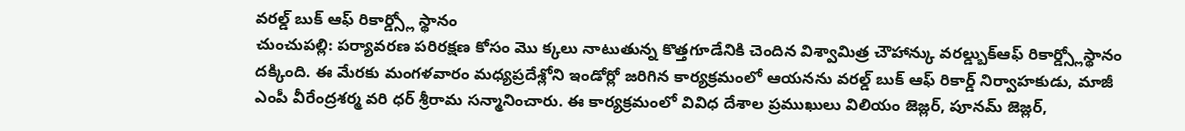వరల్డ్ బుక్ ఆఫ్ రికార్డ్స్లో స్థానం
చుంచుపల్లి: పర్యావరణ పరిరక్షణ కోసం మొ క్కలు నాటుతున్న కొత్తగూడేనికి చెందిన విశ్వామిత్ర చౌహాన్కు వరల్డ్బుక్ఆఫ్ రికార్డ్స్లోస్థానం దక్కింది. ఈ మేరకు మంగళవారం మధ్యప్రదేశ్లోని ఇండోర్లో జరిగిన కార్యక్రమంలో ఆయనను వరల్డ్ బుక్ ఆఫ్ రికార్డ్ నిర్వాహకుడు, మాజీ ఎంపీ వీరేంద్రశర్మ వరి ధర్ శ్రీరామ సన్మానించారు. ఈ కార్యక్రమంలో వివిధ దేశాల ప్రముఖులు విలియం జెజ్లర్, పూనమ్ జెజ్లర్,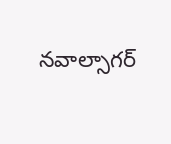నవాల్సాగర్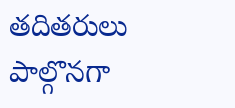తదితరులు పాల్గొనగా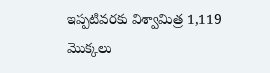ఇప్పటివరకు విశ్వామిత్ర 1,119 మొక్కలు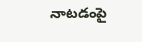నాటడంపై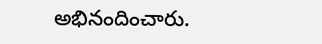అభినందించారు.